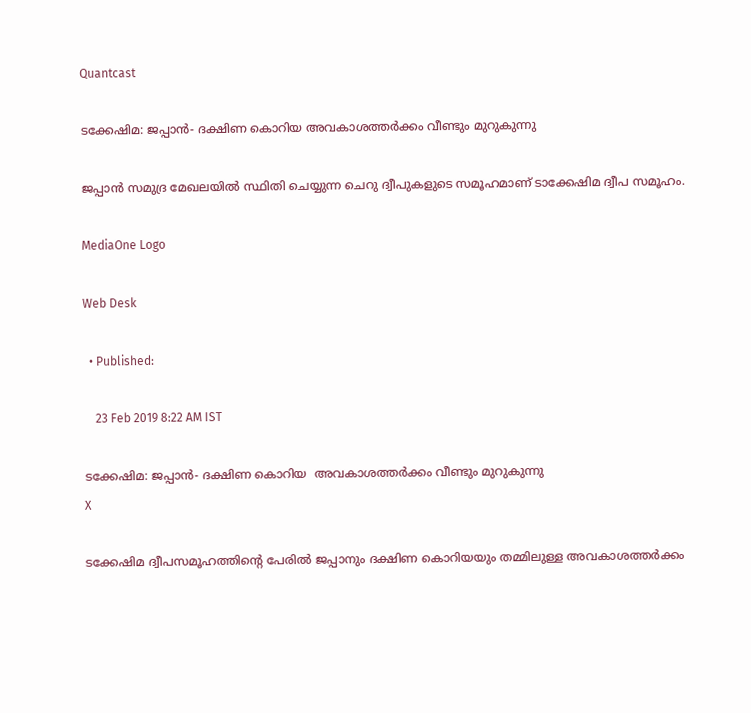Quantcast

ടക്കേഷിമ: ജപ്പാന്‍- ദക്ഷിണ കൊറിയ അവകാശത്തര്‍ക്കം വീണ്ടും മുറുകുന്നു

ജപ്പാന്‍ സമുദ്ര മേഖലയില്‍ സ്ഥിതി ചെയ്യുന്ന ചെറു ദ്വീപുകളുടെ സമൂഹമാണ് ടാക്കേഷിമ ദ്വീപ സമൂഹം.

MediaOne Logo

Web Desk

  • Published:

    23 Feb 2019 8:22 AM IST

ടക്കേഷിമ: ജപ്പാന്‍- ദക്ഷിണ കൊറിയ  അവകാശത്തര്‍ക്കം വീണ്ടും മുറുകുന്നു
X

ടക്കേഷിമ ദ്വീപസമൂഹത്തിന്റെ പേരില്‍ ജപ്പാനും ദക്ഷിണ കൊറിയയും തമ്മിലുള്ള അവകാശത്തര്‍ക്കം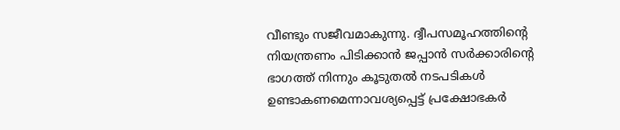വീണ്ടും സജീവമാകുന്നു. ദ്വീപസമൂഹത്തിന്റെ നിയന്ത്രണം പിടിക്കാന്‍ ജപ്പാന്‍ സര്‍ക്കാരിന്റെ ഭാഗത്ത് നിന്നും കൂടുതല്‍ നടപടികള്‍ ഉണ്ടാകണമെന്നാവശ്യപ്പെട്ട് പ്രക്ഷോഭകര്‍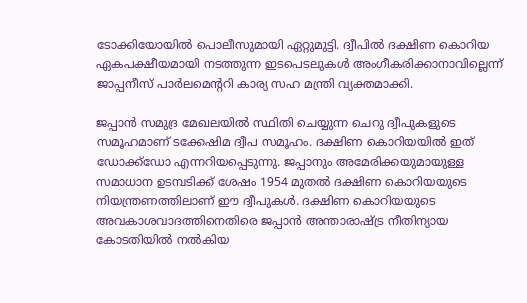ടോക്കിയോയില്‍ പൊലീസുമായി ഏറ്റുമുട്ടി. ദ്വീപില്‍ ദക്ഷിണ കൊറിയ ഏകപക്ഷീയമായി നടത്തുന്ന ഇടപെടലുകള്‍ അംഗീകരിക്കാനാവില്ലെന്ന് ജാപ്പനീസ് പാര്‍ലമെന്ററി കാര്യ സഹ മന്ത്രി വ്യക്തമാക്കി.

ജപ്പാന്‍ സമുദ്ര മേഖലയില്‍ സ്ഥിതി ചെയ്യുന്ന ചെറു ദ്വീപുകളുടെ സമൂഹമാണ് ടക്കേഷിമ ദ്വീപ സമൂഹം. ദക്ഷിണ കൊറിയയില്‍ ഇത് ഡോക്ക്ഡോ എന്നറിയപ്പെടുന്നു. ജപ്പാനും അമേരിക്കയുമായുള്ള സമാധാന ഉടമ്പടിക്ക് ശേഷം 1954 മുതല്‍ ദക്ഷിണ കൊറിയയുടെ നിയന്ത്രണത്തിലാണ് ഈ ദ്വീപുകള്‍‌. ദക്ഷിണ കൊറിയയുടെ അവകാശവാദത്തിനെതിരെ ജപ്പാന്‍ അന്താരാഷ്ട്ര നീതിന്യായ കോടതിയില്‍‌ നല്‍കിയ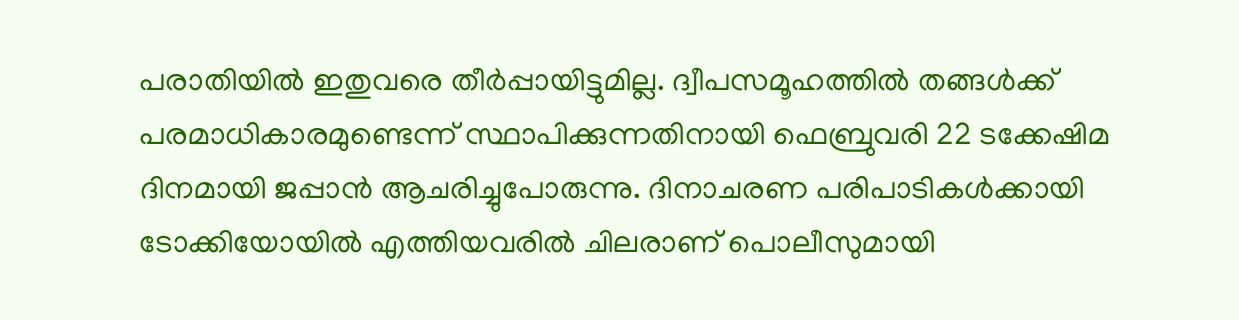പരാതിയില്‍‌ ഇതുവരെ തീര്‍പ്പായിട്ടുമില്ല. ദ്വീപസമൂഹത്തില്‍ തങ്ങള്‍ക്ക് പരമാധികാരമുണ്ടെന്ന് സ്ഥാപിക്കുന്നതിനായി ഫെബ്രുവരി 22 ടക്കേഷിമ ദിനമായി ജപ്പാന്‍ ആചരിച്ചുപോരുന്നു. ദിനാചരണ പരിപാടികള്‍ക്കായി ടോക്കിയോയില്‍ എത്തിയവരില്‍ ചിലരാണ് പൊലീസുമായി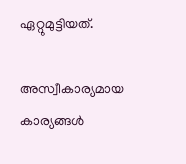ഏറ്റുമുട്ടിയത്.

അസ്വീകാര്യമായ കാര്യങ്ങള്‍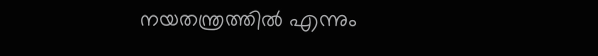നയതന്ത്രത്തില്‍ എന്നും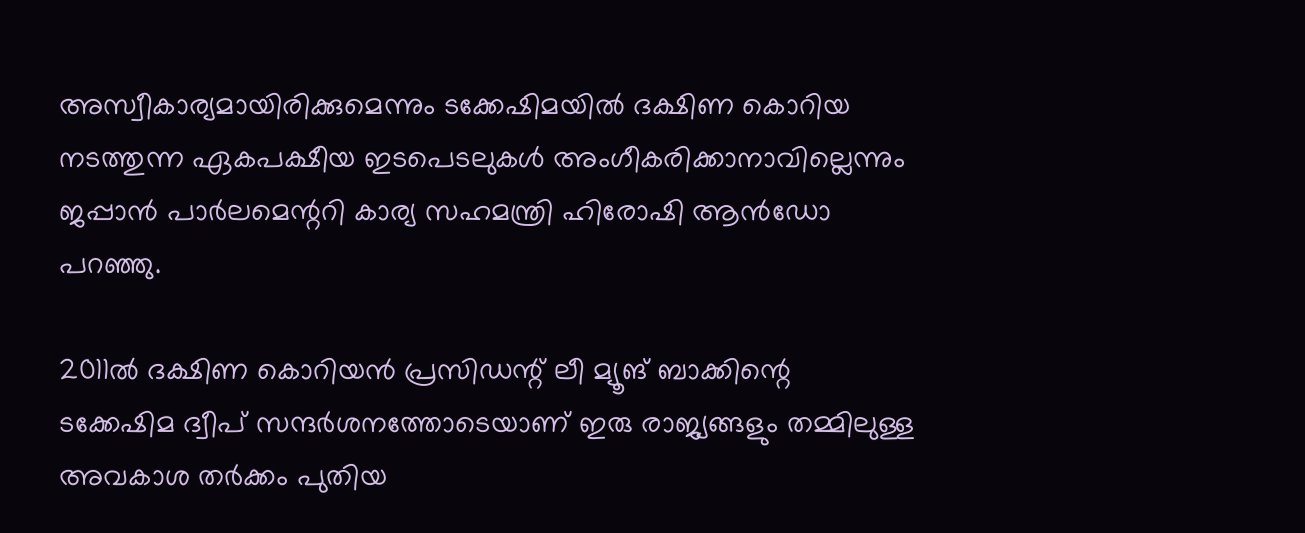അസ്വീകാര്യമായിരിക്കുമെന്നും ടക്കേഷിമയില്‍ ദക്ഷിണ കൊറിയ നടത്തുന്ന ഏകപക്ഷീയ ഇടപെടലുകള്‍ അംഗീകരിക്കാനാവില്ലെന്നും ജപ്പാന്‍ പാര്‍ലമെന്ററി കാര്യ സഹമന്ത്രി ഹിരോഷി ആന്‍ഡോ പറഞ്ഞു.

2011ല്‍ ദക്ഷിണ കൊറിയന്‍ പ്രസിഡന്റ് ലീ മ്യൂങ് ബാക്കിന്റെ ടക്കേഷിമ ദ്വീപ് സന്ദര്‍ശനത്തോടെയാണ് ഇരു രാജ്യങ്ങളും തമ്മിലുള്ള അവകാശ തര്‍ക്കം പുതിയ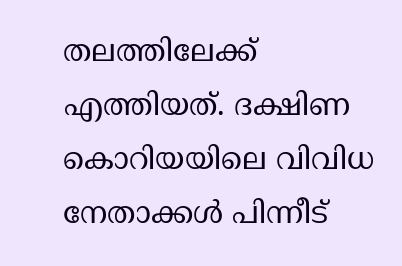തലത്തിലേക്ക് എത്തിയത്. ദക്ഷിണ കൊറിയയിലെ വിവിധ നേതാക്കള്‍ പിന്നീട്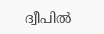ദ്വീപില്‍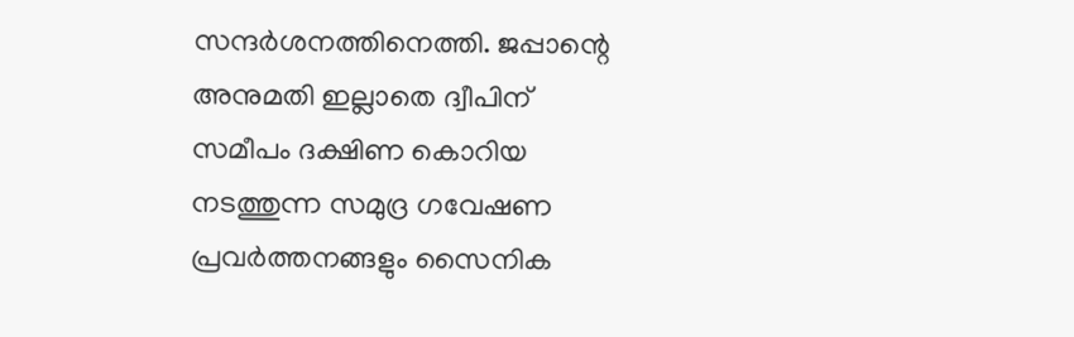സന്ദര്‍ശനത്തിനെത്തി. ജപ്പാന്റെ അനുമതി ഇല്ലാതെ ദ്വീപിന് സമീപം ദക്ഷിണ കൊറിയ നടത്തുന്ന സമുദ്ര ഗവേഷണ പ്രവര്‍ത്തനങ്ങളും സൈനിക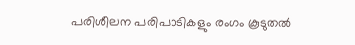പരിശീലന പരിപാടികളും രംഗം കൂടുതല്‍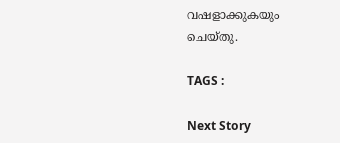വഷളാക്കുകയും ചെയ്തു.

TAGS :

Next Story